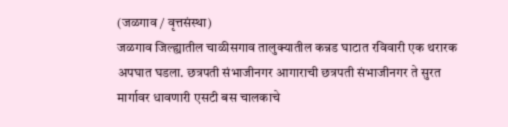(जळगाव / वृत्तसंस्था)
जळगाव जिल्ह्यातील चाळीसगाव तालुक्यातील कन्नड घाटात रविवारी एक थरारक अपघात घडला. छत्रपती संभाजीनगर आगाराची छत्रपती संभाजीनगर ते सुरत मार्गावर धावणारी एसटी बस चालकाचे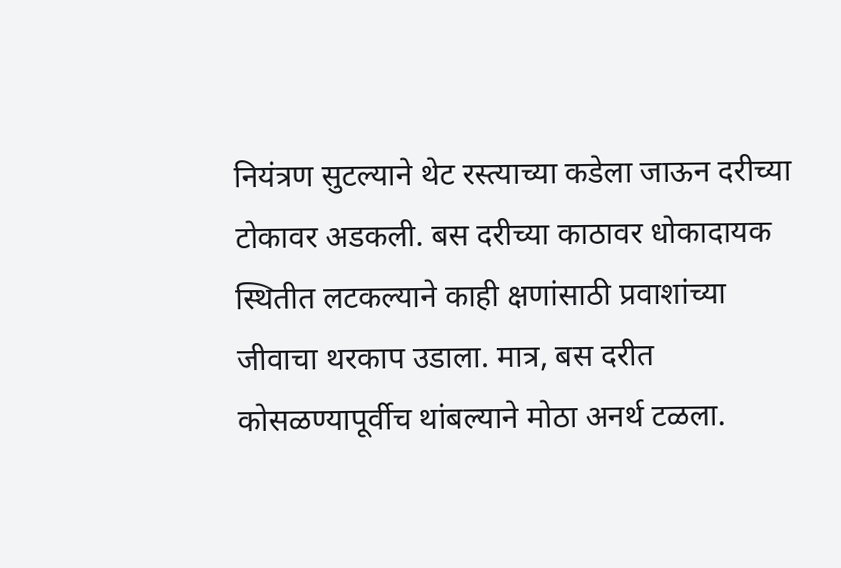नियंत्रण सुटल्याने थेट रस्त्याच्या कडेला जाऊन दरीच्या टोकावर अडकली. बस दरीच्या काठावर धोकादायक स्थितीत लटकल्याने काही क्षणांसाठी प्रवाशांच्या जीवाचा थरकाप उडाला. मात्र, बस दरीत कोसळण्यापूर्वीच थांबल्याने मोठा अनर्थ टळला.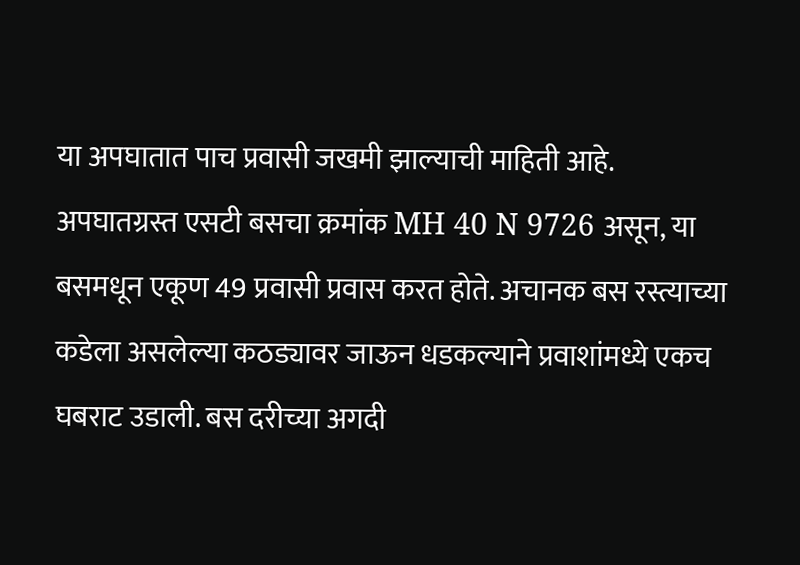या अपघातात पाच प्रवासी जखमी झाल्याची माहिती आहे.
अपघातग्रस्त एसटी बसचा क्रमांक MH 40 N 9726 असून, या बसमधून एकूण 49 प्रवासी प्रवास करत होते. अचानक बस रस्त्याच्या कडेला असलेल्या कठड्यावर जाऊन धडकल्याने प्रवाशांमध्ये एकच घबराट उडाली. बस दरीच्या अगदी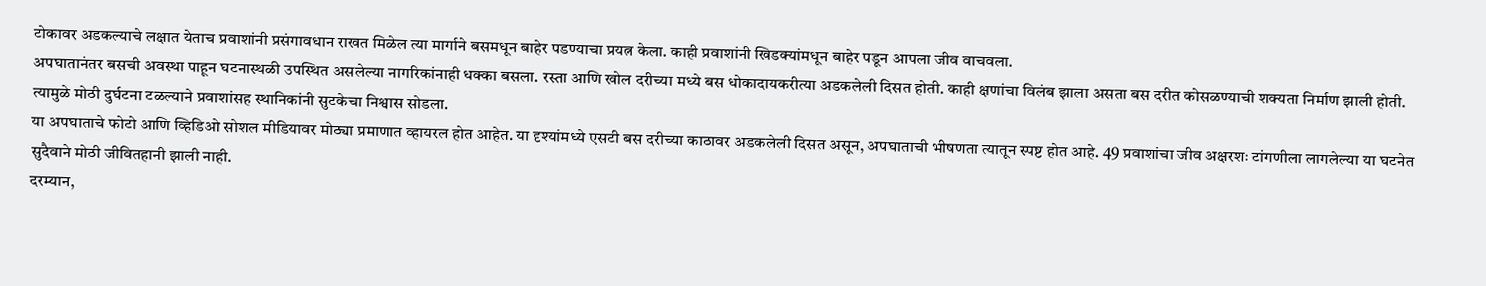टोकावर अडकल्याचे लक्षात येताच प्रवाशांनी प्रसंगावधान राखत मिळेल त्या मार्गाने बसमधून बाहेर पडण्याचा प्रयत्न केला. काही प्रवाशांनी खिडक्यांमधून बाहेर पडून आपला जीव वाचवला.
अपघातानंतर बसची अवस्था पाहून घटनास्थळी उपस्थित असलेल्या नागरिकांनाही धक्का बसला. रस्ता आणि खोल दरीच्या मध्ये बस धोकादायकरीत्या अडकलेली दिसत होती. काही क्षणांचा विलंब झाला असता बस दरीत कोसळण्याची शक्यता निर्माण झाली होती. त्यामुळे मोठी दुर्घटना टळल्याने प्रवाशांसह स्थानिकांनी सुटकेचा निश्वास सोडला.
या अपघाताचे फोटो आणि व्हिडिओ सोशल मीडियावर मोठ्या प्रमाणात व्हायरल होत आहेत. या दृश्यांमध्ये एसटी बस दरीच्या काठावर अडकलेली दिसत असून, अपघाताची भीषणता त्यातून स्पष्ट होत आहे. 49 प्रवाशांचा जीव अक्षरशः टांगणीला लागलेल्या या घटनेत सुदैवाने मोठी जीवितहानी झाली नाही.
दरम्यान,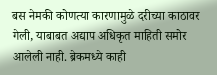बस नेमकी कोणत्या कारणामुळे दरीच्या काठावर गेली, याबाबत अद्याप अधिकृत माहिती समोर आलेली नाही. ब्रेकमध्ये काही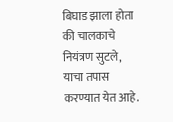बिघाड झाला होता की चालकाचे नियंत्रण सुटले, याचा तपास करण्यात येत आहे.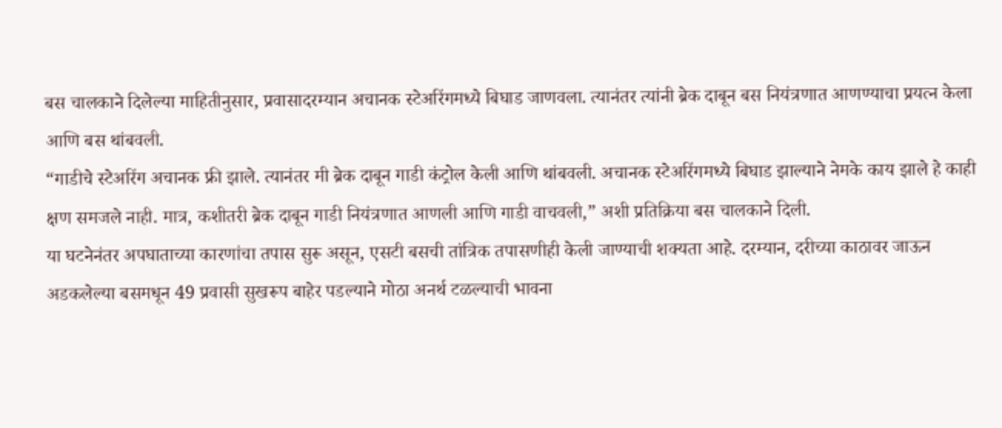बस चालकाने दिलेल्या माहितीनुसार, प्रवासादरम्यान अचानक स्टेअरिंगमध्ये बिघाड जाणवला. त्यानंतर त्यांनी ब्रेक दाबून बस नियंत्रणात आणण्याचा प्रयत्न केला आणि बस थांबवली.
“गाडीचे स्टेअरिंग अचानक फ्री झाले. त्यानंतर मी ब्रेक दाबून गाडी कंट्रोल केली आणि थांबवली. अचानक स्टेअरिंगमध्ये बिघाड झाल्याने नेमके काय झाले हे काही क्षण समजले नाही. मात्र, कशीतरी ब्रेक दाबून गाडी नियंत्रणात आणली आणि गाडी वाचवली,” अशी प्रतिक्रिया बस चालकाने दिली.
या घटनेनंतर अपघाताच्या कारणांचा तपास सुरू असून, एसटी बसची तांत्रिक तपासणीही केली जाण्याची शक्यता आहे. दरम्यान, दरीच्या काठावर जाऊन अडकलेल्या बसमधून 49 प्रवासी सुखरूप बाहेर पडल्याने मोठा अनर्थ टळल्याची भावना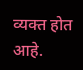व्यक्त होत आहे.